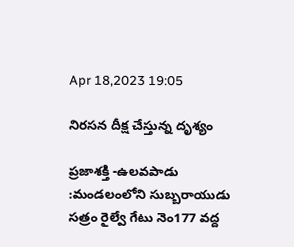Apr 18,2023 19:05

నిరసన దీక్ష చేస్తున్న దృశ్యం

ప్రజాశక్తి -ఉలవపాడు :మండలంలోని సుబ్బరాయుడు సత్రం రైల్వే గేటు నెం177 వద్ద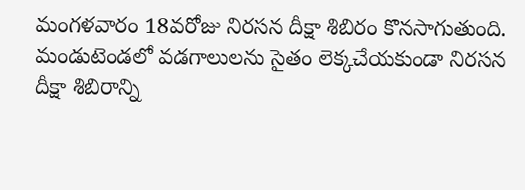మంగళవారం 18వరోజు నిరసన దీక్షా శిబిరం కొనసాగుతుంది. మండుటెండలో వడగాలులను సైతం లెక్కచేయకుండా నిరసన దీక్షా శిబిరాన్ని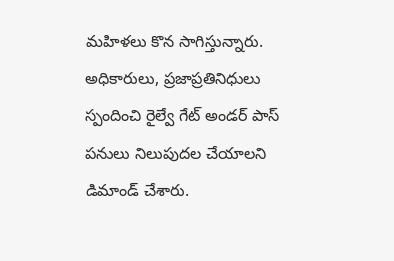మహిళలు కొన సాగిస్తున్నారు. అధికారులు, ప్రజాప్రతినిధులు స్పందించి రైల్వే గేట్‌ అండర్‌ పాస్‌ పనులు నిలుపుదల చేయాలని డిమాండ్‌ చేశారు.